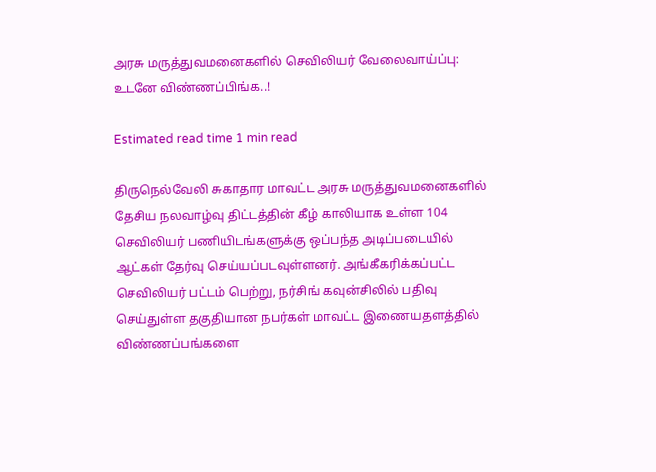அரசு மருத்துவமனைகளில் செவிலியர் வேலைவாய்ப்பு: உடனே விண்ணப்பிங்க..!

Estimated read time 1 min read

திருநெல்வேலி சுகாதார மாவட்ட அரசு மருத்துவமனைகளில் தேசிய நலவாழ்வு திட்டத்தின் கீழ் காலியாக உள்ள 104 செவிலியர் பணியிடங்களுக்கு ஒப்பந்த அடிப்படையில் ஆட்கள் தேர்வு செய்யப்படவுள்ளனர். அங்கீகரிக்கப்பட்ட செவிலியர் பட்டம் பெற்று, நர்சிங் கவுன்சிலில் பதிவு செய்துள்ள தகுதியான நபர்கள் மாவட்ட இணையதளத்தில் விண்ணப்பங்களை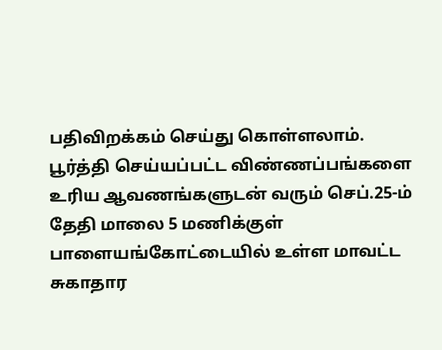பதிவிறக்கம் செய்து கொள்ளலாம். பூர்த்தி செய்யப்பட்ட விண்ணப்பங்களை உரிய ஆவணங்களுடன் வரும் செப்.25-ம் தேதி மாலை 5 மணிக்குள் பாளையங்கோட்டையில் உள்ள மாவட்ட சுகாதார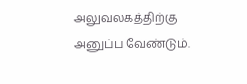அலுவலகத்திற்கு அனுப்ப வேண்டும்.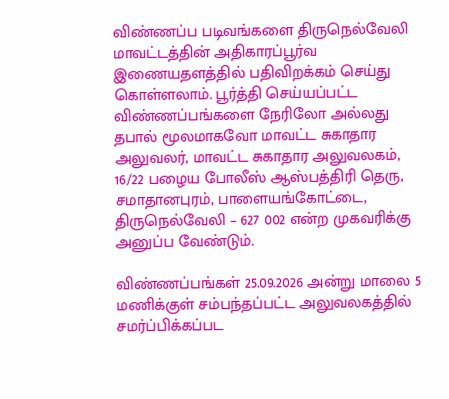விண்ணப்ப படிவங்களை திருநெல்வேலி மாவட்டத்தின் அதிகாரப்பூர்வ இணையதளத்தில் பதிவிறக்கம் செய்து கொள்ளலாம். பூர்த்தி செய்யப்பட்ட விண்ணப்பங்களை நேரிலோ அல்லது தபால் மூலமாகவோ மாவட்ட சுகாதார அலுவலர், மாவட்ட சுகாதார அலுவலகம், 16/22 பழைய போலீஸ் ஆஸ்பத்திரி தெரு, சமாதானபுரம், பாளையங்கோட்டை, திருநெல்வேலி – 627 002 என்ற முகவரிக்கு அனுப்ப வேண்டும்.

விண்ணப்பங்கள் 25.09.2026 அன்று மாலை 5 மணிக்குள் சம்பந்தப்பட்ட அலுவலகத்தில் சமர்ப்பிக்கப்பட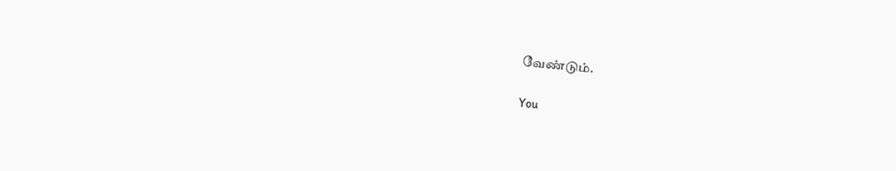வேண்டும்.

You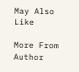May Also Like

More From Author